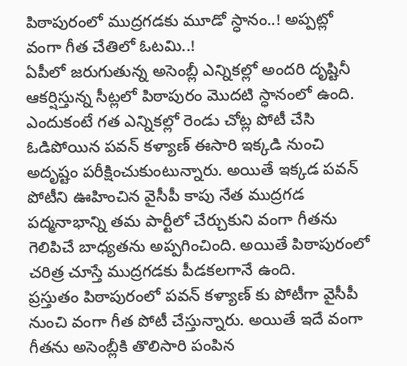పిఠాపురంలో ముద్రగడకు మూడో స్ధానం..! అప్పట్లో వంగా గీత చేతిలో ఓటమి..!
ఏపీలో జరుగుతున్న అసెంబ్లీ ఎన్నికల్లో అందరి దృష్టినీ ఆకర్షిస్తున్న సీట్లలో పిఠాపురం మొదటి స్ధానంలో ఉంది. ఎందుకంటే గత ఎన్నికల్లో రెండు చోట్ల పోటీ చేసి ఓడిపోయిన పవన్ కళ్యాణ్ ఈసారి ఇక్కడి నుంచి అదృష్టం పరీక్షించుకుంటున్నారు. అయితే ఇక్కడ పవన్ పోటీని ఊహించిన వైసీపీ కాపు నేత ముద్రగడ పద్మనాభాన్ని తమ పార్టీలో చేర్చుకుని వంగా గీతను గెలిపిచే బాధ్యతను అప్పగించింది. అయితే పిఠాపురంలో చరిత్ర చూస్తే ముద్రగడకు పీడకలగానే ఉంది.
ప్రస్తుతం పిఠాపురంలో పవన్ కళ్యాణ్ కు పోటీగా వైసీపీ నుంచి వంగా గీత పోటీ చేస్తున్నారు. అయితే ఇదే వంగా గీతను అసెంబ్లీకి తొలిసారి పంపిన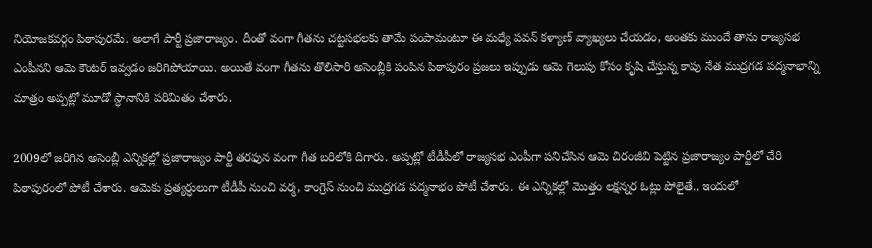నియోజకవర్గం పిఠాపురమే. అలాగే పార్టీ ప్రజారాజ్యం. దీంతో వంగా గీతను చట్టసభలకు తామే పంపామంటూ ఈ మధ్యే పవన్ కళ్యాణ్ వ్యాఖ్యలు చేయడం, అంతకు ముందే తాను రాజ్యసభ ఎంపీనని ఆమె కౌంటర్ ఇవ్వడం జరిగిపోయాయి. అయితే వంగా గీతను తొలిసారి అసెంబ్లీకి పంపిన పిఠాపురం ప్రజలు ఇప్పుడు ఆమె గెలుపు కోసం కృషి చేస్తున్న కాపు నేత ముద్రగడ పద్మనాభాన్ని మాత్రం అప్పట్లో మూడో స్ధానానికి పరిమితం చేశారు.

2009లో జరిగిన అసెంబ్లీ ఎన్నికల్లో ప్రజారాజ్యం పార్టీ తరఫున వంగా గీత బరిలోకి దిగారు. అప్పట్లో టీడీపీలో రాజ్యసభ ఎంపీగా పనిచేసిన ఆమె చిరంజీవి పెట్టిన ప్రజారాజ్యం పార్టీలో చేరి పిఠాపురంలో పోటీ చేశారు. ఆమెకు ప్రత్యర్ధులుగా టీడీపీ నుంచి వర్మ, కాంగ్రెస్ నుంచి ముద్రగడ పద్మనాభం పోటీ చేశారు. ఈ ఎన్నికల్లో మొత్తం లక్షన్నర ఓట్లు పోలైతే.. ఇందులో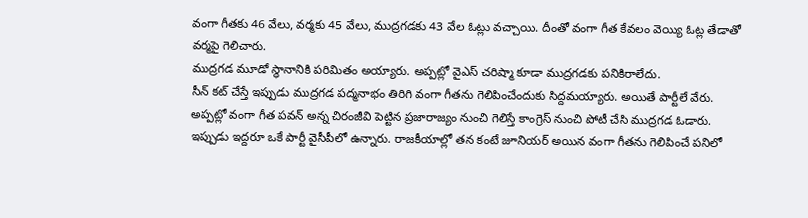వంగా గీతకు 46 వేలు, వర్మకు 45 వేలు, ముద్రగడకు 43 వేల ఓట్లు వచ్చాయి. దీంతో వంగా గీత కేవలం వెయ్యి ఓట్ల తేడాతో వర్మపై గెలిచారు.
ముద్రగడ మూడో స్ధానానికి పరిమితం అయ్యారు. అప్పట్లో వైఎస్ చరిష్మా కూడా ముద్రగడకు పనికిరాలేదు.
సీన్ కట్ చేస్తే ఇప్పుడు ముద్రగడ పద్మనాభం తిరిగి వంగా గీతను గెలిపించేందుకు సిద్దమయ్యారు. అయితే పార్టీలే వేరు. అప్పట్లో వంగా గీత పవన్ అన్న చిరంజీవి పెట్టిన ప్రజారాజ్యం నుంచి గెలిస్తే కాంగ్రెస్ నుంచి పోటీ చేసి ముద్రగడ ఓడారు. ఇప్పుడు ఇద్దరూ ఒకే పార్టీ వైసీపీలో ఉన్నారు. రాజకీయాల్లో తన కంటే జూనియర్ అయిన వంగా గీతను గెలిపించే పనిలో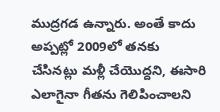ముద్రగడ ఉన్నారు. అంతే కాదు అప్పట్లో 2009లో తనకు చేసినట్లు మళ్లీ చేయొద్దని, ఈసారి ఎలాగైనా గీతను గెలిపించాలని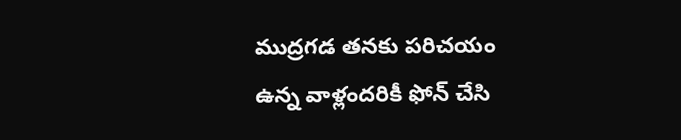ముద్రగడ తనకు పరిచయం ఉన్న వాళ్లందరికీ ఫోన్ చేసి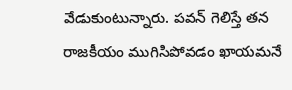వేడుకుంటున్నారు. పవన్ గెలిస్తే తన రాజకీయం ముగిసిపోవడం ఖాయమనే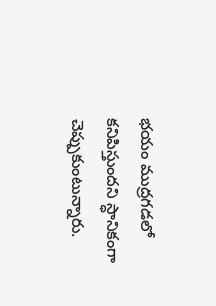భయం ముద్రగడలో కనిపిస్తుందని స్ధానికంగా చెప్పుకుంటున్నారు.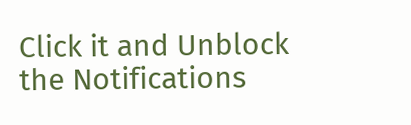Click it and Unblock the Notifications